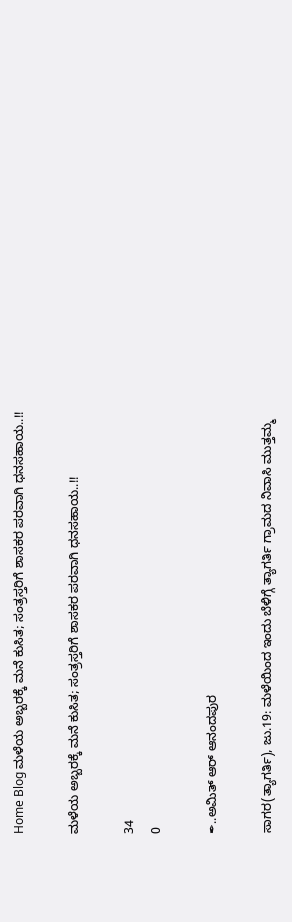Home Blog ಮಳೆಯ ಅಬ್ಬರಕ್ಕೆ ಮನೆ ಕುಸಿತ; ಸಂತ್ರಸ್ತರಿಗೆ ಶಾಸಕರ ಪರವಾಗಿ ಧನಸಹಾಯ..!!

ಮಳೆಯ ಅಬ್ಬರಕ್ಕೆ ಮನೆ ಕುಸಿತ; ಸಂತ್ರಸ್ತರಿಗೆ ಶಾಸಕರ ಪರವಾಗಿ ಧನಸಹಾಯ..!!

34
0

✒..ಅಮಿತ್ ಆರ್ ಆನಂದಪುರ

ಸಾಗರ(ತ್ಯಾಗರ್ತಿ), ಜು.19: ಮಳೆಯಿಂದ ಇಂದು ಬೆಳಿಗ್ಗೆ ತ್ಯಾಗರ್ತಿ ಗ್ರಾಮದ ನಿವಾಸಿ ಮುತ್ತಮ್ಮ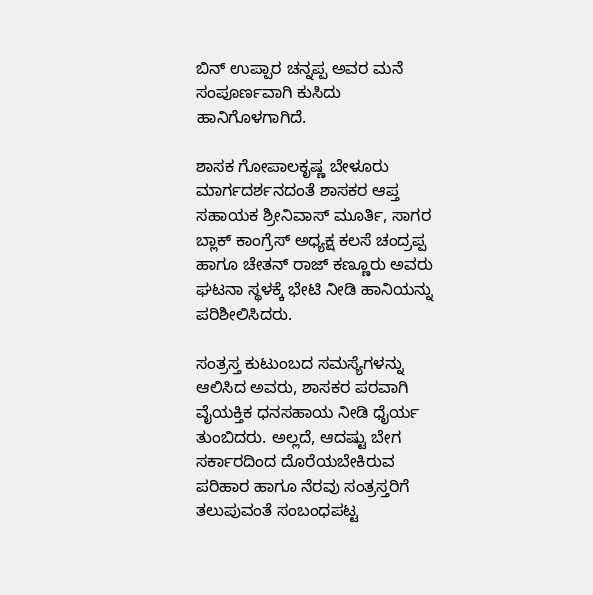ಬಿನ್ ಉಪ್ಪಾರ ಚನ್ನಪ್ಪ ಅವರ ಮನೆ ಸಂಪೂರ್ಣವಾಗಿ ಕುಸಿದು ಹಾನಿಗೊಳಗಾಗಿದೆ.

ಶಾಸಕ ಗೋಪಾಲಕೃಷ್ಣ ಬೇಳೂರು ಮಾರ್ಗದರ್ಶನದಂತೆ ಶಾಸಕರ ಆಪ್ತ ಸಹಾಯಕ ಶ್ರೀನಿವಾಸ್ ಮೂರ್ತಿ, ಸಾಗರ ಬ್ಲಾಕ್ ಕಾಂಗ್ರೆಸ್ ಅಧ್ಯಕ್ಷ ಕಲಸೆ ಚಂದ್ರಪ್ಪ ಹಾಗೂ ಚೇತನ್ ರಾಜ್ ಕಣ್ಣೂರು ಅವರು ಘಟನಾ ಸ್ಥಳಕ್ಕೆ ಭೇಟಿ ನೀಡಿ ಹಾನಿಯನ್ನು ಪರಿಶೀಲಿಸಿದರು.

ಸಂತ್ರಸ್ತ ಕುಟುಂಬದ ಸಮಸ್ಯೆಗಳನ್ನು ಆಲಿಸಿದ ಅವರು, ಶಾಸಕರ ಪರವಾಗಿ ವೈಯಕ್ತಿಕ ಧನಸಹಾಯ ನೀಡಿ ಧೈರ್ಯ ತುಂಬಿದರು. ಅಲ್ಲದೆ, ಆದಷ್ಟು ಬೇಗ ಸರ್ಕಾರದಿಂದ ದೊರೆಯಬೇಕಿರುವ ಪರಿಹಾರ ಹಾಗೂ ನೆರವು ಸಂತ್ರಸ್ತರಿಗೆ ತಲುಪುವಂತೆ ಸಂಬಂಧಪಟ್ಟ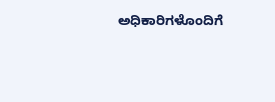ಅಧಿಕಾರಿಗಳೊಂದಿಗೆ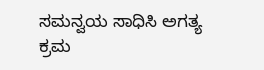ಸಮನ್ವಯ ಸಾಧಿಸಿ ಅಗತ್ಯ ಕ್ರಮ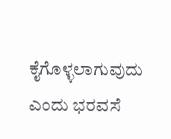ಕೈಗೊಳ್ಳಲಾಗುವುದು ಎಂದು ಭರವಸೆ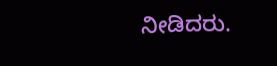ನೀಡಿದರು.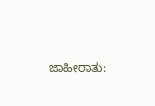ಜಾಹೀರಾತು: